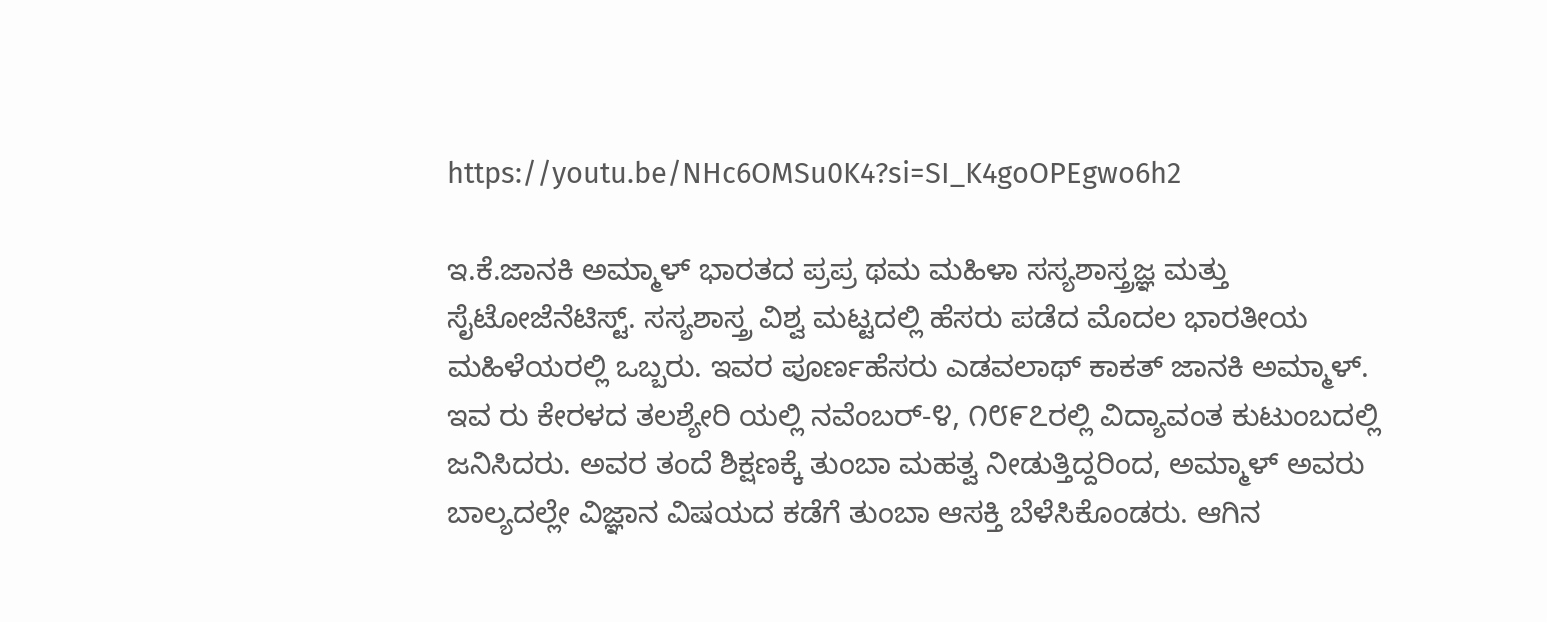https://youtu.be/NHc6OMSu0K4?si=SI_K4goOPEgwo6h2

ಇ.ಕೆ.ಜಾನಕಿ ಅಮ್ಮಾಳ್ ಭಾರತದ ಪ್ರಪ್ರ ಥಮ ಮಹಿಳಾ ಸಸ್ಯಶಾಸ್ತ್ರಜ್ಞ ಮತ್ತು ಸೈಟೋಜೆನೆಟಿಸ್ಟ್. ಸಸ್ಯಶಾಸ್ತ್ರ ವಿಶ್ವ ಮಟ್ಟದಲ್ಲಿ ಹೆಸರು ಪಡೆದ ಮೊದಲ ಭಾರತೀಯ ಮಹಿಳೆಯರಲ್ಲಿ ಒಬ್ಬರು. ಇವರ ಪೂರ್ಣಹೆಸರು ಎಡವಲಾಥ್ ಕಾಕತ್ ಜಾನಕಿ ಅಮ್ಮಾಳ್. ಇವ ರು ಕೇರಳದ ತಲಶ್ಯೇರಿ ಯಲ್ಲಿ ನವೆಂಬರ್-೪, ೧೮೯೭ರಲ್ಲಿ ವಿದ್ಯಾವಂತ ಕುಟುಂಬದಲ್ಲಿ ಜನಿಸಿದರು. ಅವರ ತಂದೆ ಶಿಕ್ಷಣಕ್ಕೆ ತುಂಬಾ ಮಹತ್ವ ನೀಡುತ್ತಿದ್ದರಿಂದ, ಅಮ್ಮಾಳ್ ಅವರು ಬಾಲ್ಯದಲ್ಲೇ ವಿಜ್ಞಾನ ವಿಷಯದ ಕಡೆಗೆ ತುಂಬಾ ಆಸಕ್ತಿ ಬೆಳೆಸಿಕೊಂಡರು. ಆಗಿನ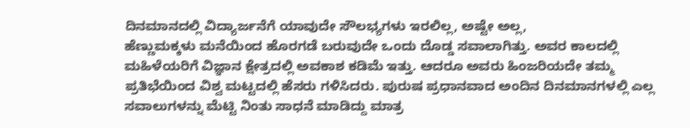ದಿನಮಾನದಲ್ಲಿ ವಿದ್ಯಾರ್ಜನೆಗೆ ಯಾವುದೇ ಸೌಲಭ್ಯಗಳು ಇರಲಿಲ್ಲ, ಅಷ್ಟೇ ಅಲ್ಲ,
ಹೆಣ್ಣುಮಕ್ಕಳು ಮನೆಯಿಂದ ಹೊರಗಡೆ ಬರುವುದೇ ಒಂದು ದೊಡ್ಡ ಸವಾಲಾಗಿತ್ತು. ಅವರ ಕಾಲದಲ್ಲಿ ಮಹಿಳೆಯರಿಗೆ ವಿಜ್ಞಾನ ಕ್ಷೇತ್ರದಲ್ಲಿ ಅವಕಾಶ ಕಡಿಮೆ ಇತ್ತು. ಆದರೂ ಅವರು ಹಿಂಜರಿಯದೇ ತಮ್ಮ ಪ್ರತಿಭೆಯಿಂದ ವಿಶ್ವ ಮಟ್ಟದಲ್ಲಿ ಹೆಸರು ಗಳಿಸಿದರು. ಪುರುಷ ಪ್ರಧಾನವಾದ ಅಂದಿನ ದಿನಮಾನಗಳಲ್ಲಿ ಎಲ್ಲ ಸವಾಲುಗಳನ್ನು ಮೆಟ್ಟಿ ನಿಂತು ಸಾಧನೆ ಮಾಡಿದ್ದು ಮಾತ್ರ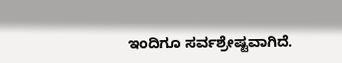ಇಂದಿಗೂ ಸರ್ವಶ್ರೇಷ್ಟವಾಗಿದೆ.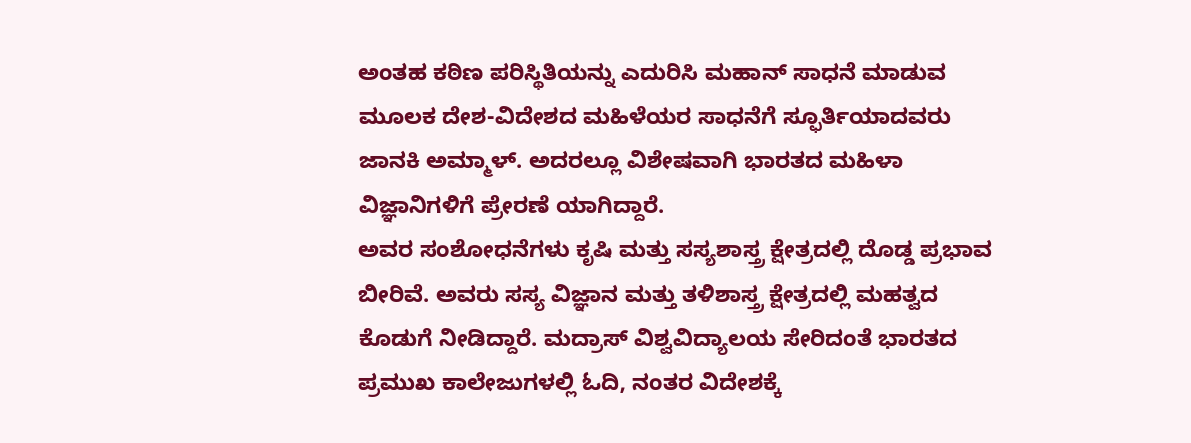ಅಂತಹ ಕಠಿಣ ಪರಿಸ್ಥಿತಿಯನ್ನು ಎದುರಿಸಿ ಮಹಾನ್ ಸಾಧನೆ ಮಾಡುವ ಮೂಲಕ ದೇಶ-ವಿದೇಶದ ಮಹಿಳೆಯರ ಸಾಧನೆಗೆ ಸ್ಫೂರ್ತಿಯಾದವರು ಜಾನಕಿ ಅಮ್ಮಾಳ್. ಅದರಲ್ಲೂ ವಿಶೇಷವಾಗಿ ಭಾರತದ ಮಹಿಳಾ ವಿಜ್ಞಾನಿಗಳಿಗೆ ಪ್ರೇರಣೆ ಯಾಗಿದ್ದಾರೆ.
ಅವರ ಸಂಶೋಧನೆಗಳು ಕೃಷಿ ಮತ್ತು ಸಸ್ಯಶಾಸ್ತ್ರ ಕ್ಷೇತ್ರದಲ್ಲಿ ದೊಡ್ಡ ಪ್ರಭಾವ ಬೀರಿವೆ. ಅವರು ಸಸ್ಯ ವಿಜ್ಞಾನ ಮತ್ತು ತಳಿಶಾಸ್ತ್ರ ಕ್ಷೇತ್ರದಲ್ಲಿ ಮಹತ್ವದ ಕೊಡುಗೆ ನೀಡಿದ್ದಾರೆ. ಮದ್ರಾಸ್ ವಿಶ್ವವಿದ್ಯಾಲಯ ಸೇರಿದಂತೆ ಭಾರತದ ಪ್ರಮುಖ ಕಾಲೇಜುಗಳಲ್ಲಿ ಓದಿ, ನಂತರ ವಿದೇಶಕ್ಕೆ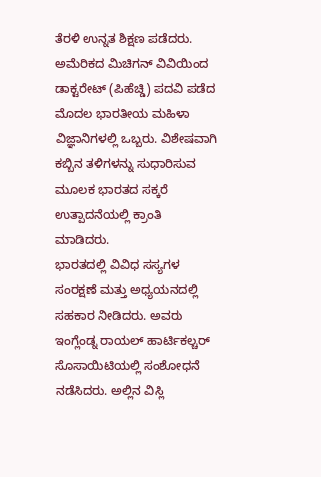ತೆರಳಿ ಉನ್ನತ ಶಿಕ್ಷಣ ಪಡೆದರು. ಅಮೆರಿಕದ ಮಿಚಿಗನ್ ವಿವಿಯಿಂದ ಡಾಕ್ಟರೇಟ್ (ಪಿಹೆಚ್ಡಿ) ಪದವಿ ಪಡೆದ ಮೊದಲ ಭಾರತೀಯ ಮಹಿಳಾ ವಿಜ್ಞಾನಿಗಳಲ್ಲಿ ಒಬ್ಬರು. ವಿಶೇಷವಾಗಿ ಕಬ್ಬಿನ ತಳಿಗಳನ್ನು ಸುಧಾರಿಸುವ ಮೂಲಕ ಭಾರತದ ಸಕ್ಕರೆ ಉತ್ಪಾದನೆಯಲ್ಲಿ ಕ್ರಾಂತಿ ಮಾಡಿದರು.
ಭಾರತದಲ್ಲಿ ವಿವಿಧ ಸಸ್ಯಗಳ ಸಂರಕ್ಷಣೆ ಮತ್ತು ಅಧ್ಯಯನದಲ್ಲಿ ಸಹಕಾರ ನೀಡಿದರು. ಅವರು ಇಂಗ್ಲೆಂಡ್ನ ರಾಯಲ್ ಹಾರ್ಟಿಕಲ್ಚರ್ ಸೊಸಾಯಿಟಿಯಲ್ಲಿ ಸಂಶೋಧನೆ ನಡೆಸಿದರು. ಅಲ್ಲಿನ ವಿಸ್ಲಿ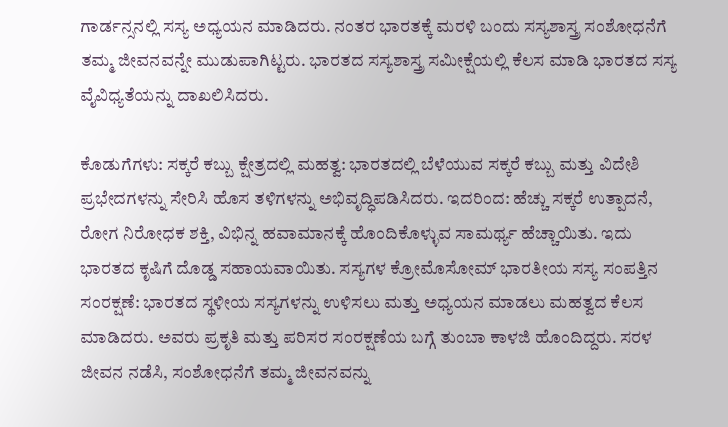ಗಾರ್ಡನ್ಸನಲ್ಲಿ ಸಸ್ಯ ಅಧ್ಯಯನ ಮಾಡಿದರು. ನಂತರ ಭಾರತಕ್ಕೆ ಮರಳಿ ಬಂದು ಸಸ್ಯಶಾಸ್ತ್ರ ಸಂಶೋಧನೆಗೆ ತಮ್ಮ ಜೀವನವನ್ನೇ ಮುಡುಪಾಗಿಟ್ಟರು. ಭಾರತದ ಸಸ್ಯಶಾಸ್ತ್ರ ಸಮೀಕ್ಷೆಯಲ್ಲಿ ಕೆಲಸ ಮಾಡಿ ಭಾರತದ ಸಸ್ಯ ವೈವಿಧ್ಯತೆಯನ್ನು ದಾಖಲಿಸಿದರು.

ಕೊಡುಗೆಗಳು: ಸಕ್ಕರೆ ಕಬ್ಬು ಕ್ಷೇತ್ರದಲ್ಲಿ ಮಹತ್ವ: ಭಾರತದಲ್ಲಿ ಬೆಳೆಯುವ ಸಕ್ಕರೆ ಕಬ್ಬು ಮತ್ತು ವಿದೇಶಿ ಪ್ರಭೇದಗಳನ್ನು ಸೇರಿಸಿ ಹೊಸ ತಳಿಗಳನ್ನು ಅಭಿವೃದ್ಧಿಪಡಿಸಿದರು. ಇದರಿಂದ: ಹೆಚ್ಚು ಸಕ್ಕರೆ ಉತ್ಪಾದನೆ, ರೋಗ ನಿರೋಧಕ ಶಕ್ತಿ, ವಿಭಿನ್ನ ಹವಾಮಾನಕ್ಕೆ ಹೊಂದಿಕೊಳ್ಳುವ ಸಾಮರ್ಥ್ಯ ಹೆಚ್ಚಾಯಿತು. ಇದು ಭಾರತದ ಕೃಷಿಗೆ ದೊಡ್ಡ ಸಹಾಯವಾಯಿತು. ಸಸ್ಯಗಳ ಕ್ರೋಮೊಸೋಮ್ ಭಾರತೀಯ ಸಸ್ಯ ಸಂಪತ್ತಿನ ಸಂರಕ್ಷಣೆ: ಭಾರತದ ಸ್ಥಳೀಯ ಸಸ್ಯಗಳನ್ನು ಉಳಿಸಲು ಮತ್ತು ಅಧ್ಯಯನ ಮಾಡಲು ಮಹತ್ವದ ಕೆಲಸ ಮಾಡಿದರು. ಅವರು ಪ್ರಕೃತಿ ಮತ್ತು ಪರಿಸರ ಸಂರಕ್ಷಣೆಯ ಬಗ್ಗೆ ತುಂಬಾ ಕಾಳಜಿ ಹೊಂದಿದ್ದರು. ಸರಳ ಜೀವನ ನಡೆಸಿ, ಸಂಶೋಧನೆಗೆ ತಮ್ಮ ಜೀವನವನ್ನು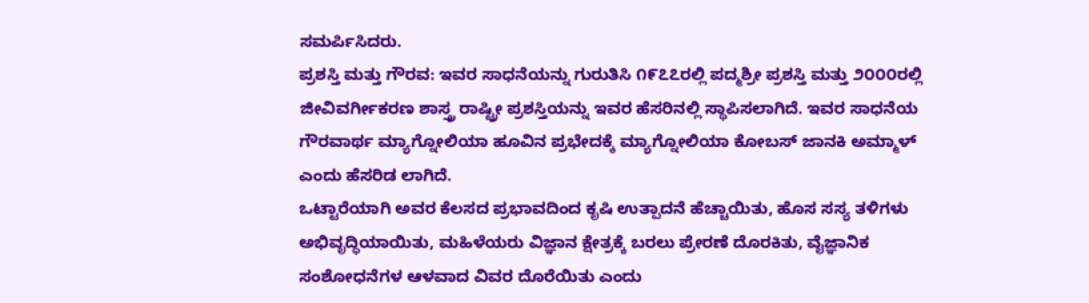ಸಮರ್ಪಿಸಿದರು.
ಪ್ರಶಸ್ತಿ ಮತ್ತು ಗೌರವ: ಇವರ ಸಾಧನೆಯನ್ನು ಗುರುತಿಸಿ ೧೯೭೭ರಲ್ಲಿ ಪದ್ಮಶ್ರೀ ಪ್ರಶಸ್ತಿ ಮತ್ತು ೨೦೦೦ರಲ್ಲಿ ಜೀವಿವರ್ಗೀಕರಣ ಶಾಸ್ತ್ರ ರಾಷ್ಟ್ರೀ ಪ್ರಶಸ್ತಿಯನ್ನು ಇವರ ಹೆಸರಿನಲ್ಲಿ ಸ್ಥಾಪಿಸಲಾಗಿದೆ. ಇವರ ಸಾಧನೆಯ ಗೌರವಾರ್ಥ ಮ್ಯಾಗ್ನೋಲಿಯಾ ಹೂವಿನ ಪ್ರಭೇದಕ್ಕೆ ಮ್ಯಾಗ್ನೋಲಿಯಾ ಕೋಬಸ್ ಜಾನಕಿ ಅಮ್ಮಾಳ್ ಎಂದು ಹೆಸರಿಡ ಲಾಗಿದೆ.
ಒಟ್ಟಾರೆಯಾಗಿ ಅವರ ಕೆಲಸದ ಪ್ರಭಾವದಿಂದ ಕೃಷಿ ಉತ್ಪಾದನೆ ಹೆಚ್ಚಾಯಿತು, ಹೊಸ ಸಸ್ಯ ತಳಿಗಳು ಅಭಿವೃದ್ಧಿಯಾಯಿತು, ಮಹಿಳೆಯರು ವಿಜ್ಞಾನ ಕ್ಷೇತ್ರಕ್ಕೆ ಬರಲು ಪ್ರೇರಣೆ ದೊರಕಿತು, ವೈಜ್ಞಾನಿಕ ಸಂಶೋಧನೆಗಳ ಆಳವಾದ ವಿವರ ದೊರೆಯಿತು ಎಂದು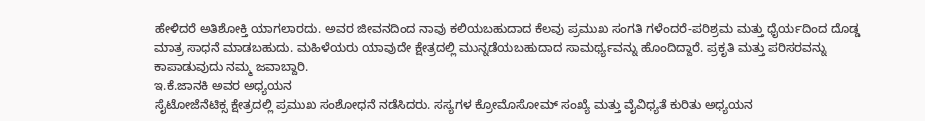ಹೇಳಿದರೆ ಅತಿಶೋಕ್ತಿ ಯಾಗಲಾರದು. ಅವರ ಜೀವನದಿಂದ ನಾವು ಕಲಿಯಬಹುದಾದ ಕೆಲವು ಪ್ರಮುಖ ಸಂಗತಿ ಗಳೆಂದರೆ-ಪರಿಶ್ರಮ ಮತ್ತು ಧೈರ್ಯದಿಂದ ದೊಡ್ಡ ಮಾತ್ರ ಸಾಧನೆ ಮಾಡಬಹುದು. ಮಹಿಳೆಯರು ಯಾವುದೇ ಕ್ಷೇತ್ರದಲ್ಲಿ ಮುನ್ನಡೆಯಬಹುದಾದ ಸಾಮರ್ಥ್ಯವನ್ನು ಹೊಂದಿದ್ದಾರೆ. ಪ್ರಕೃತಿ ಮತ್ತು ಪರಿಸರವನ್ನು ಕಾಪಾಡುವುದು ನಮ್ಮ ಜವಾಬ್ದಾರಿ.
ಇ.ಕೆ.ಜಾನಕಿ ಅವರ ಅಧ್ಯಯನ
ಸೈಟೋಜೆನೆಟಿಕ್ಸ ಕ್ಷೇತ್ರದಲ್ಲಿ ಪ್ರಮುಖ ಸಂಶೋಧನೆ ನಡೆಸಿದರು. ಸಸ್ಯಗಳ ಕ್ರೋಮೊಸೋಮ್ ಸಂಖ್ಯೆ ಮತ್ತು ವೈವಿಧ್ಯತೆ ಕುರಿತು ಅಧ್ಯಯನ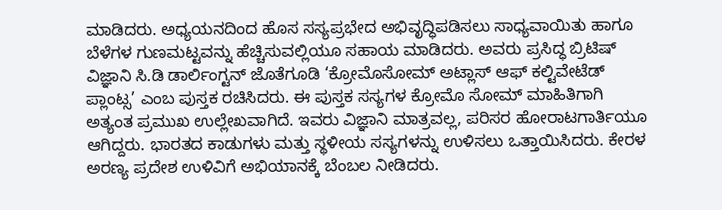ಮಾಡಿದರು. ಅಧ್ಯಯನದಿಂದ ಹೊಸ ಸಸ್ಯಪ್ರಭೇದ ಅಭಿವೃದ್ಧಿಪಡಿಸಲು ಸಾಧ್ಯವಾಯಿತು ಹಾಗೂ ಬೆಳೆಗಳ ಗುಣಮಟ್ಟವನ್ನು ಹೆಚ್ಚಿಸುವಲ್ಲಿಯೂ ಸಹಾಯ ಮಾಡಿದರು. ಅವರು ಪ್ರಸಿದ್ಧ ಬ್ರಿಟಿಷ್ ವಿಜ್ಞಾನಿ ಸಿ.ಡಿ ಡಾರ್ಲಿಂಗ್ಟನ್ ಜೊತೆಗೂಡಿ ‘ಕ್ರೋಮೊಸೋಮ್ ಅಟ್ಲಾಸ್ ಆಫ್ ಕಲ್ಟಿವೇಟೆಡ್ ಪ್ಲಾಂಟ್ಸ’ ಎಂಬ ಪುಸ್ತಕ ರಚಿಸಿದರು. ಈ ಪುಸ್ತಕ ಸಸ್ಯಗಳ ಕ್ರೋಮೊ ಸೋಮ್ ಮಾಹಿತಿಗಾಗಿ ಅತ್ಯಂತ ಪ್ರಮುಖ ಉಲ್ಲೇಖವಾಗಿದೆ. ಇವರು ವಿಜ್ಞಾನಿ ಮಾತ್ರವಲ್ಲ, ಪರಿಸರ ಹೋರಾಟಗಾರ್ತಿಯೂ ಆಗಿದ್ದರು. ಭಾರತದ ಕಾಡುಗಳು ಮತ್ತು ಸ್ಥಳೀಯ ಸಸ್ಯಗಳನ್ನು ಉಳಿಸಲು ಒತ್ತಾಯಿಸಿದರು. ಕೇರಳ ಅರಣ್ಯ ಪ್ರದೇಶ ಉಳಿವಿಗೆ ಅಭಿಯಾನಕ್ಕೆ ಬೆಂಬಲ ನೀಡಿದರು.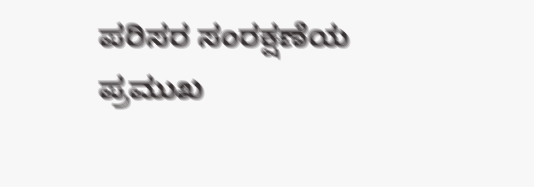ಪರಿಸರ ಸಂರಕ್ಷಣೆಯ ಪ್ರಮುಖ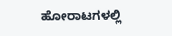ಹೋರಾಟಗಳಲ್ಲಿ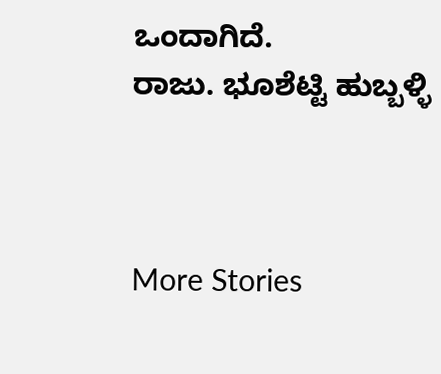ಒಂದಾಗಿದೆ.
ರಾಜು. ಭೂಶೆಟ್ಟಿ ಹುಬ್ಬಳ್ಳಿ



More Stories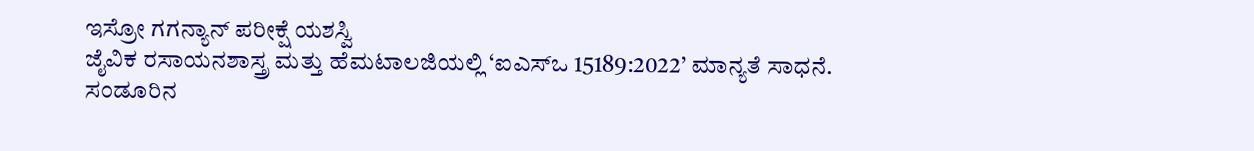ಇಸ್ರೋ ಗಗನ್ಯಾನ್ ಪರೀಕ್ಷೆ ಯಶಸ್ವಿ
ಜೈವಿಕ ರಸಾಯನಶಾಸ್ತ್ರ ಮತ್ತು ಹೆಮಟಾಲಜಿಯಲ್ಲಿ ‘ಐಎಸ್ಒ 15189:2022’ ಮಾನ್ಯತೆ ಸಾಧನೆ.
ಸಂಡೂರಿನ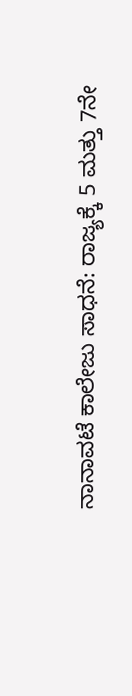ನಾನಾವಟೆ ಕಾಲೇಜು ಸಾಧನೆ: ರಾಜ್ಯಕ್ಕೆ 5 ಮತ್ತು 7ನೇ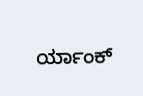ರ್ಯಾಂಕ್